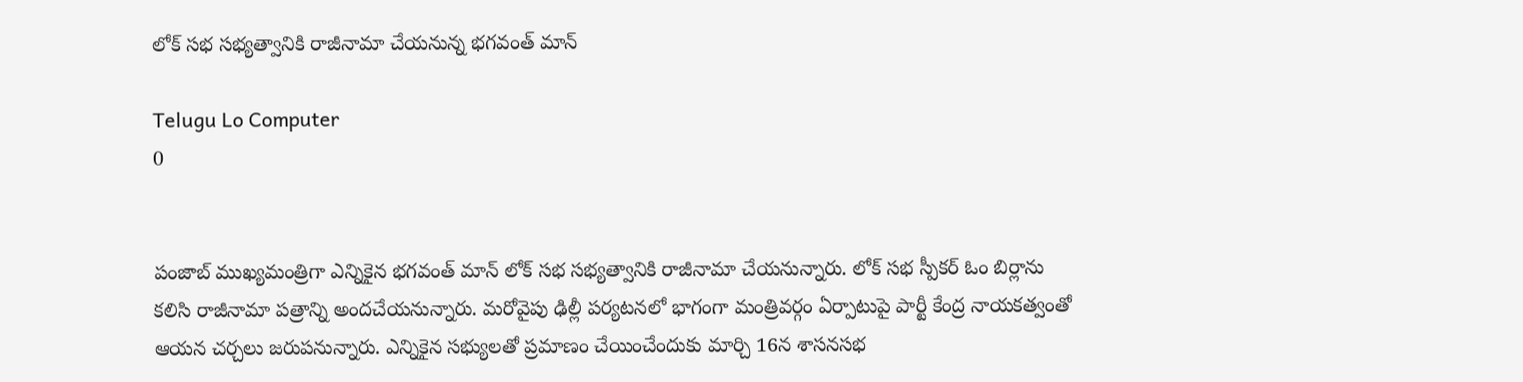లోక్ సభ సభ్యత్వానికి రాజీనామా చేయనున్న భగవంత్ మాన్

Telugu Lo Computer
0


పంజాబ్ ముఖ్యమంత్రిగా ఎన్నికైన భగవంత్ మాన్ లోక్ సభ సభ్యత్వానికి రాజీనామా చేయనున్నారు. లోక్ సభ స్పీకర్ ఓం బిర్లాను కలిసి రాజీనామా పత్రాన్ని అందచేయనున్నారు. మరోవైపు ఢిల్లీ పర్యటనలో భాగంగా మంత్రివర్గం ఏర్పాటుపై పార్టీ కేంద్ర నాయకత్వంతో ఆయన చర్చలు జరుపనున్నారు. ఎన్నికైన సభ్యులతో ప్రమాణం చేయించేందుకు మార్చి 16న శాసనసభ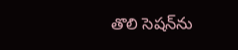తొలి సెషన్‌ను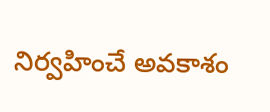నిర్వహించే అవకాశం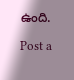ఉంది.

Post a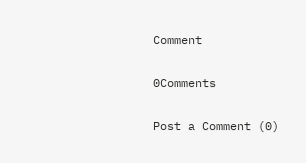Comment

0Comments

Post a Comment (0)